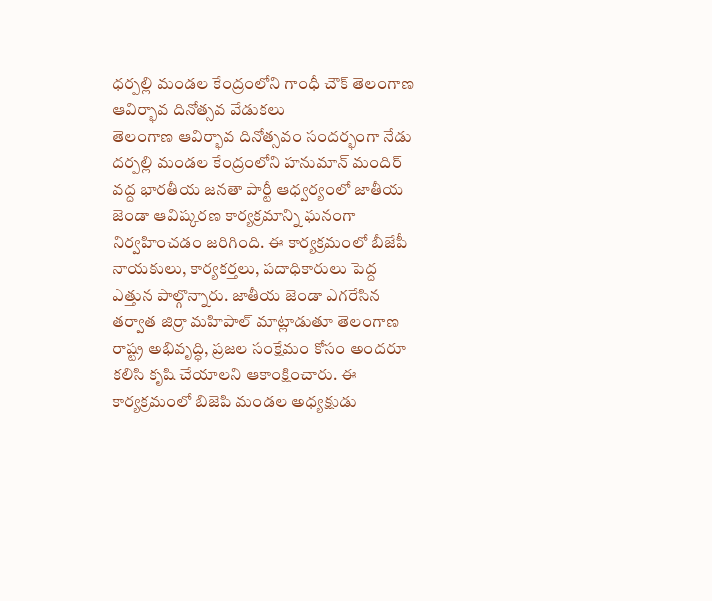ధర్పల్లి మండల కేంద్రంలోని గాంధీ చౌక్ తెలంగాణ ఆవిర్భావ దినోత్సవ వేడుకలు
తెలంగాణ ఆవిర్భావ దినోత్సవం సందర్భంగా నేడు దర్పల్లి మండల కేంద్రంలోని హనుమాన్ మందిర్ వద్ద భారతీయ జనతా పార్టీ ఆధ్వర్యంలో జాతీయ జెండా ఆవిష్కరణ కార్యక్రమాన్ని ఘనంగా నిర్వహించడం జరిగింది. ఈ కార్యక్రమంలో బీజేపీ నాయకులు, కార్యకర్తలు, పదాధికారులు పెద్ద ఎత్తున పాల్గొన్నారు. జాతీయ జెండా ఎగరేసిన తర్వాత జిర్రా మహిపాల్ మాట్లాడుతూ తెలంగాణ రాష్ట్ర అభివృద్ధి, ప్రజల సంక్షేమం కోసం అందరూ కలిసి కృషి చేయాలని ఆకాంక్షించారు. ఈ కార్యక్రమంలో బిజెపి మండల అధ్యక్షుడు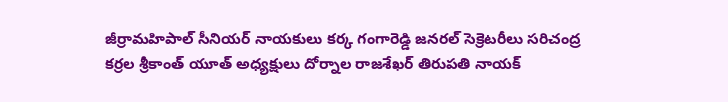జీర్రామహిపాల్ సీనియర్ నాయకులు కర్క గంగారెడ్డి జనరల్ సెక్రెటరీలు సరిచంద్ర కర్రల శ్రీకాంత్ యూత్ అధ్యక్షులు దోర్నాల రాజశేఖర్ తిరుపతి నాయక్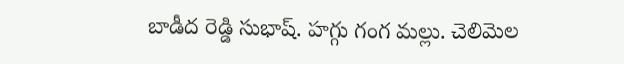బాడీద రెడ్డి సుభాష్. హగ్గు గంగ మల్లు. చెలిమెల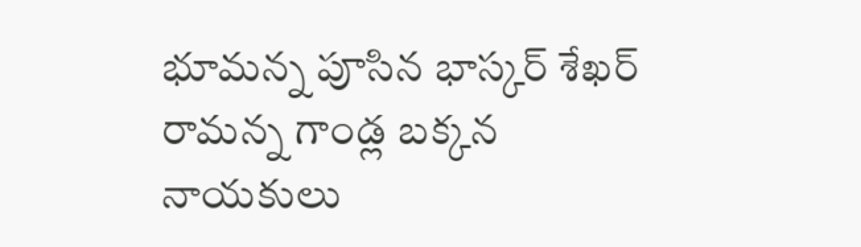భూమన్న పూసిన భాస్కర్ శేఖర్ రామన్న గాండ్ల బక్కన నాయకులు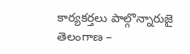కార్యకర్తలు పాల్గొన్నారుజై తెలంగాణ –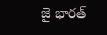జై భారత్